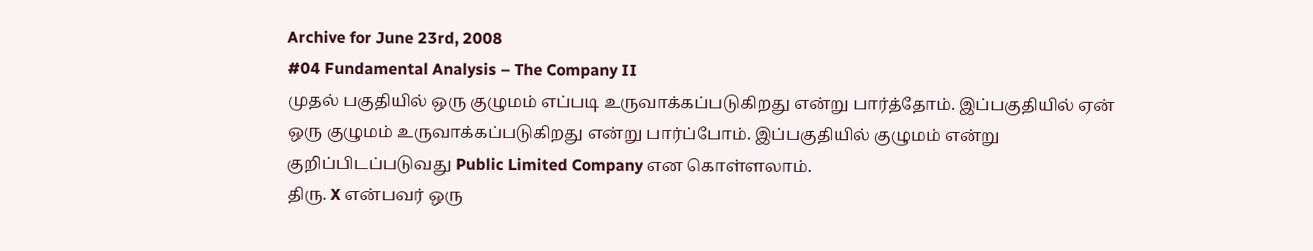Archive for June 23rd, 2008
#04 Fundamental Analysis – The Company II
முதல் பகுதியில் ஒரு குழுமம் எப்படி உருவாக்கப்படுகிறது என்று பார்த்தோம். இப்பகுதியில் ஏன் ஒரு குழுமம் உருவாக்கப்படுகிறது என்று பார்ப்போம். இப்பகுதியில் குழுமம் என்று குறிப்பிடப்படுவது Public Limited Company என கொள்ளலாம்.
திரு. X என்பவர் ஒரு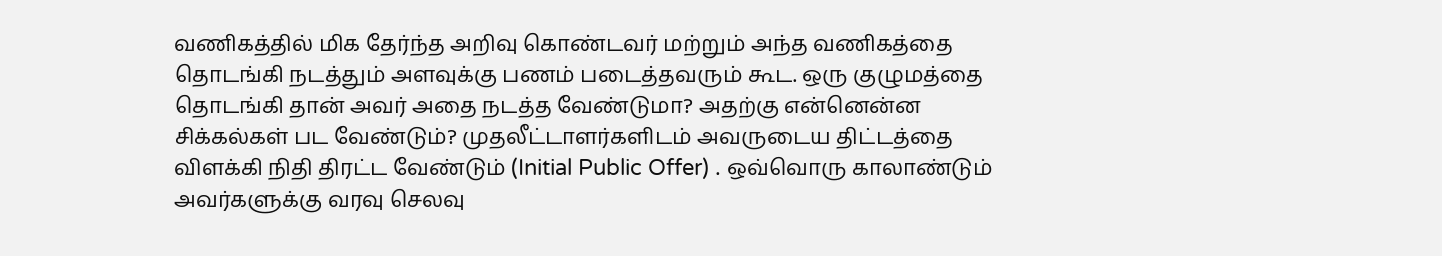வணிகத்தில் மிக தேர்ந்த அறிவு கொண்டவர் மற்றும் அந்த வணிகத்தை தொடங்கி நடத்தும் அளவுக்கு பணம் படைத்தவரும் கூட. ஒரு குழுமத்தை தொடங்கி தான் அவர் அதை நடத்த வேண்டுமா? அதற்கு என்னென்ன சிக்கல்கள் பட வேண்டும்? முதலீட்டாளர்களிடம் அவருடைய திட்டத்தை விளக்கி நிதி திரட்ட வேண்டும் (Initial Public Offer) . ஒவ்வொரு காலாண்டும் அவர்களுக்கு வரவு செலவு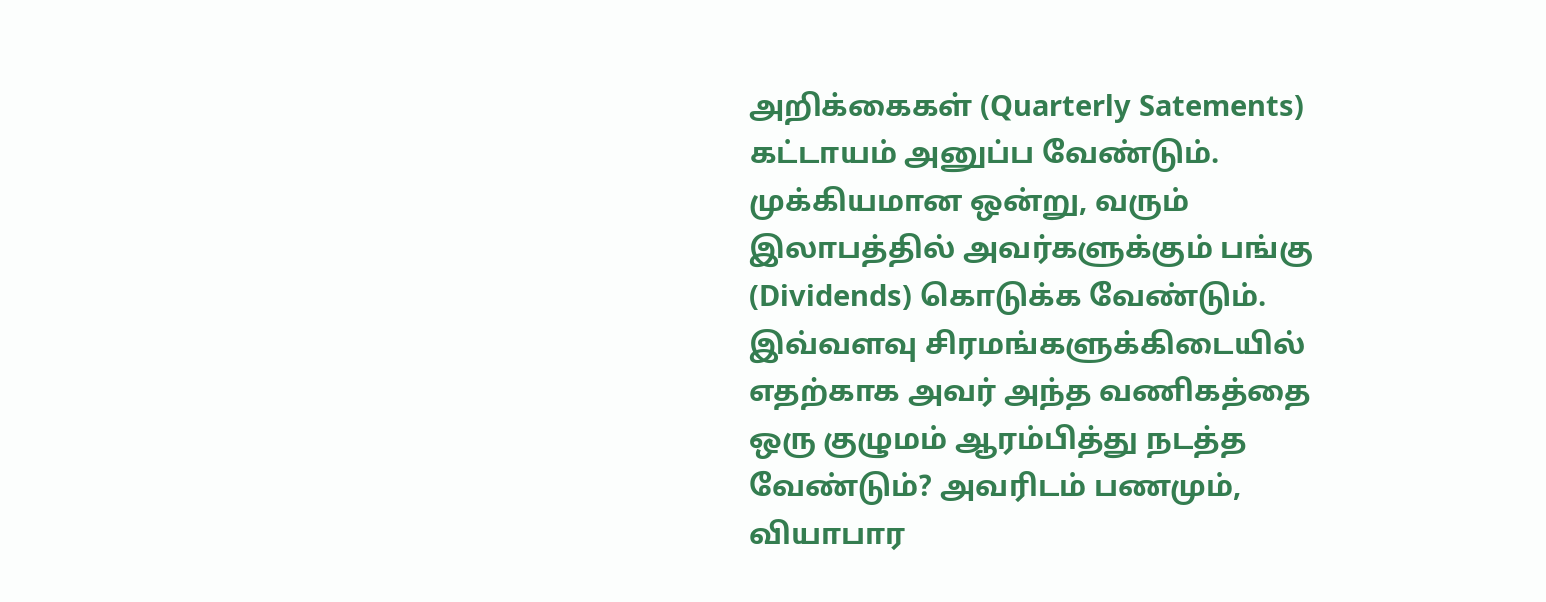அறிக்கைகள் (Quarterly Satements) கட்டாயம் அனுப்ப வேண்டும். முக்கியமான ஒன்று, வரும் இலாபத்தில் அவர்களுக்கும் பங்கு (Dividends) கொடுக்க வேண்டும். இவ்வளவு சிரமங்களுக்கிடையில் எதற்காக அவர் அந்த வணிகத்தை ஒரு குழுமம் ஆரம்பித்து நடத்த வேண்டும்? அவரிடம் பணமும், வியாபார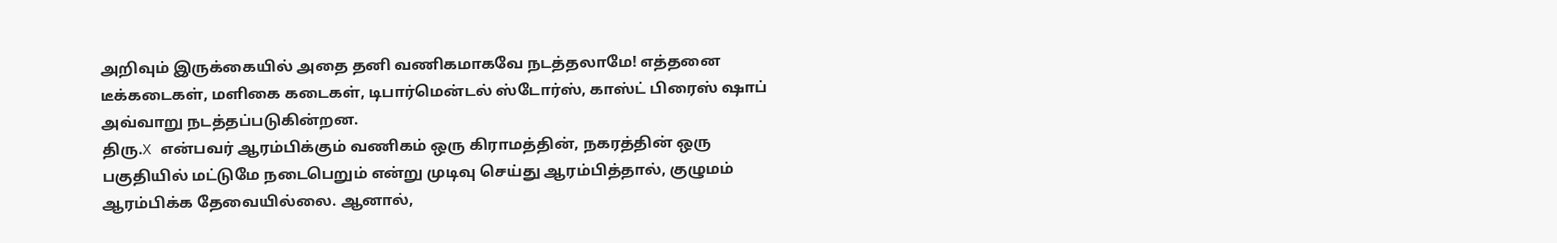அறிவும் இருக்கையில் அதை தனி வணிகமாகவே நடத்தலாமே! எத்தனை டீக்கடைகள், மளிகை கடைகள், டிபார்மென்டல் ஸ்டோர்ஸ், காஸ்ட் பிரைஸ் ஷாப் அவ்வாறு நடத்தப்படுகின்றன.
திரு.X என்பவர் ஆரம்பிக்கும் வணிகம் ஒரு கிராமத்தின், நகரத்தின் ஒரு பகுதியில் மட்டுமே நடைபெறும் என்று முடிவு செய்து ஆரம்பித்தால், குழுமம் ஆரம்பிக்க தேவையில்லை. ஆனால்,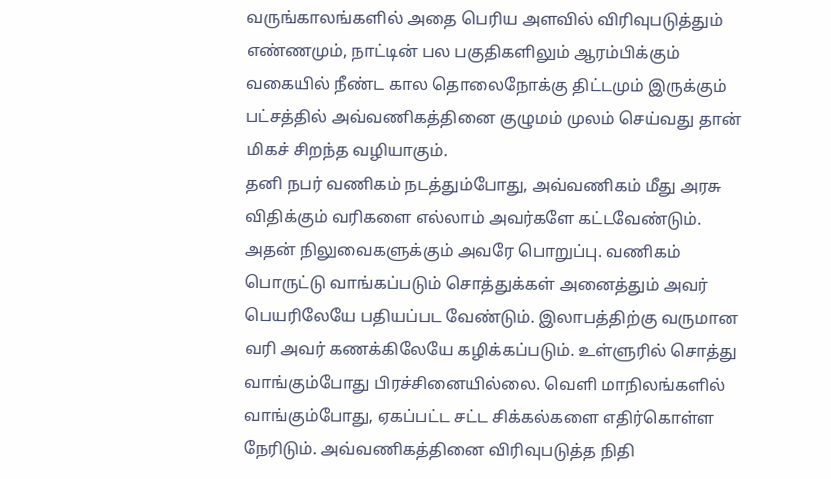வருங்காலங்களில் அதை பெரிய அளவில் விரிவுபடுத்தும் எண்ணமும், நாட்டின் பல பகுதிகளிலும் ஆரம்பிக்கும் வகையில் நீண்ட கால தொலைநோக்கு திட்டமும் இருக்கும் பட்சத்தில் அவ்வணிகத்தினை குழுமம் முலம் செய்வது தான் மிகச் சிறந்த வழியாகும்.
தனி நபர் வணிகம் நடத்தும்போது, அவ்வணிகம் மீது அரசு விதிக்கும் வரிகளை எல்லாம் அவர்களே கட்டவேண்டும். அதன் நிலுவைகளுக்கும் அவரே பொறுப்பு. வணிகம் பொருட்டு வாங்கப்படும் சொத்துக்கள் அனைத்தும் அவர் பெயரிலேயே பதியப்பட வேண்டும். இலாபத்திற்கு வருமான வரி அவர் கணக்கிலேயே கழிக்கப்படும். உள்ளுரில் சொத்து வாங்கும்போது பிரச்சினையில்லை. வெளி மாநிலங்களில் வாங்கும்போது, ஏகப்பட்ட சட்ட சிக்கல்களை எதிர்கொள்ள நேரிடும். அவ்வணிகத்தினை விரிவுபடுத்த நிதி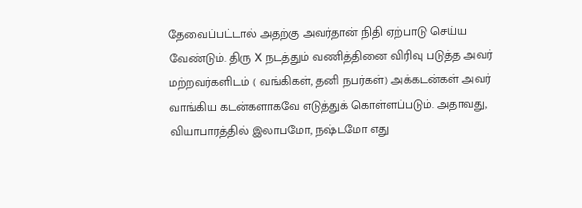தேவைப்பட்டால் அதற்கு அவர்தான் நிதி ஏற்பாடு செய்ய வேண்டும். திரு X நடத்தும் வணித்தினை விரிவு படுத்த அவர் மற்றவர்களிடம் ( வங்கிகள், தனி நபர்கள்) அக்கடன்கள் அவர் வாங்கிய கடன்களாகவே எடுத்துக் கொள்ளப்படும். அதாவது, வியாபாரத்தில் இலாபமோ, நஷ்டமோ எது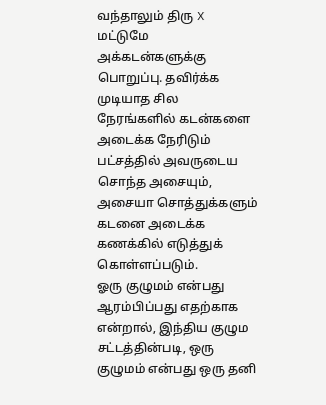வந்தாலும் திரு X மட்டுமே அக்கடன்களுக்கு பொறுப்பு. தவிர்க்க முடியாத சில நேரங்களில் கடன்களை அடைக்க நேரிடும் பட்சத்தில் அவருடைய சொந்த அசையும், அசையா சொத்துக்களும் கடனை அடைக்க கணக்கில் எடுத்துக் கொள்ளப்படும்.
ஓரு குழுமம் என்பது ஆரம்பிப்பது எதற்காக என்றால், இந்திய குழும சட்டத்தின்படி, ஒரு குழுமம் என்பது ஒரு தனி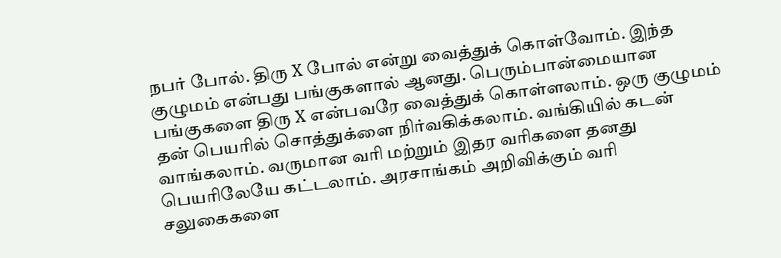நபர் போல். திரு X போல் என்று வைத்துக் கொள்வோம். இந்த குழுமம் என்பது பங்குகளால் ஆனது. பெரும்பான்மையான பங்குகளை திரு X என்பவரே வைத்துக் கொள்ளலாம். ஒரு குழுமம் தன் பெயரில் சொத்துக்ளை நிர்வகிக்கலாம். வங்கியில் கடன் வாங்கலாம். வருமான வரி மற்றும் இதர வரிகளை தனது பெயரிலேயே கட்டலாம். அரசாங்கம் அறிவிக்கும் வரி சலுகைகளை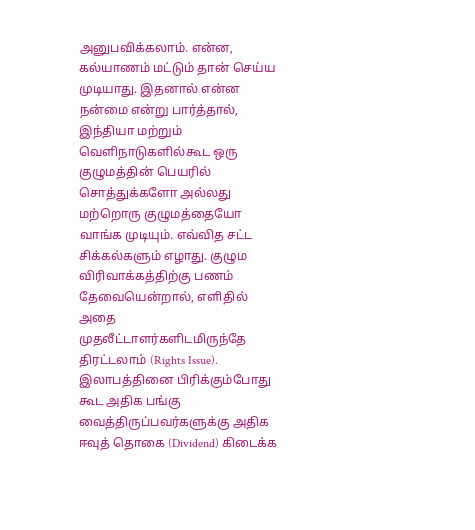அனுபவிக்கலாம். என்ன, கல்யாணம் மட்டும் தான் செய்ய முடியாது. இதனால் என்ன நன்மை என்று பார்த்தால், இந்தியா மற்றும் வெளிநாடுகளில்கூட ஒரு குழுமத்தின் பெயரில் சொத்துக்களோ அல்லது மற்றொரு குழுமத்தையோ வாங்க முடியும். எவ்வித சட்ட சிக்கல்களும் எழாது. குழும விரிவாக்கத்திற்கு பணம் தேவையென்றால், எளிதில் அதை முதலீட்டாளர்களிடமிருந்தே திரட்டலாம் (Rights Issue). இலாபத்தினை பிரிக்கும்போது கூட அதிக பங்கு வைத்திருப்பவர்களுக்கு அதிக ஈவுத் தொகை (Dividend) கிடைக்க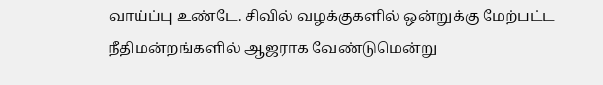வாய்ப்பு உண்டே. சிவில் வழக்குகளில் ஒன்றுக்கு மேற்பட்ட நீதிமன்றங்களில் ஆஜராக வேண்டுமென்று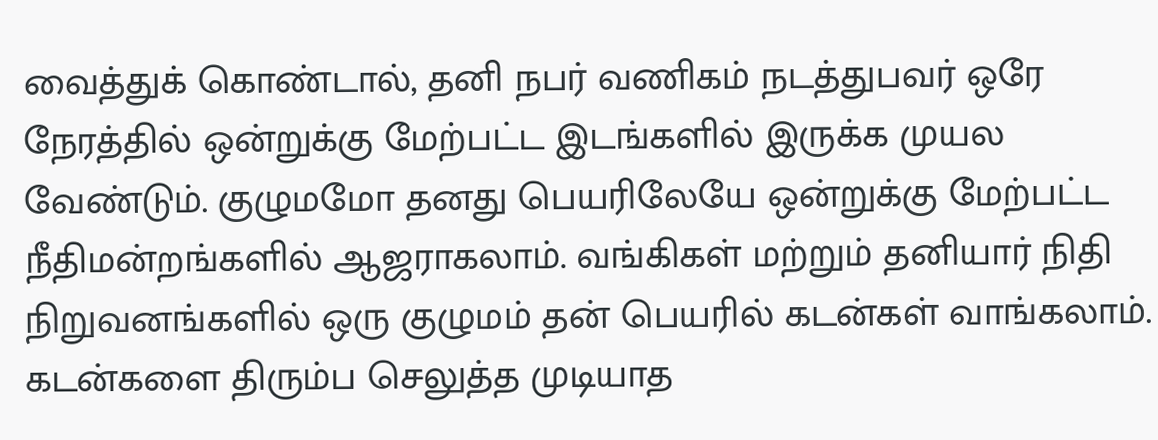வைத்துக் கொண்டால், தனி நபர் வணிகம் நடத்துபவர் ஒரே நேரத்தில் ஒன்றுக்கு மேற்பட்ட இடங்களில் இருக்க முயல வேண்டும். குழுமமோ தனது பெயரிலேயே ஒன்றுக்கு மேற்பட்ட நீதிமன்றங்களில் ஆஜராகலாம். வங்கிகள் மற்றும் தனியார் நிதி நிறுவனங்களில் ஒரு குழுமம் தன் பெயரில் கடன்கள் வாங்கலாம். கடன்களை திரும்ப செலுத்த முடியாத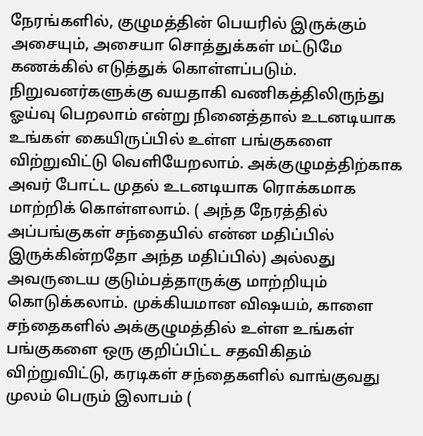நேரங்களில், குழுமத்தின் பெயரில் இருக்கும் அசையும், அசையா சொத்துக்கள் மட்டுமே கணக்கில் எடுத்துக் கொள்ளப்படும்.
நிறுவனர்களுக்கு வயதாகி வணிகத்திலிருந்து ஓய்வு பெறலாம் என்று நினைத்தால் உடனடியாக உங்கள் கையிருப்பில் உள்ள பங்குகளை விற்றுவிட்டு வெளியேறலாம். அக்குழுமத்திற்காக அவர் போட்ட முதல் உடனடியாக ரொக்கமாக மாற்றிக் கொள்ளலாம். ( அந்த நேரத்தில் அப்பங்குகள் சந்தையில் என்ன மதிப்பில் இருக்கின்றதோ அந்த மதிப்பில்) அல்லது அவருடைய குடும்பத்தாருக்கு மாற்றியும் கொடுக்கலாம். முக்கியமான விஷயம், காளை சந்தைகளில் அக்குழுமத்தில் உள்ள உங்கள் பங்குகளை ஒரு குறிப்பிட்ட சதவிகிதம் விற்றுவிட்டு, கரடிகள் சந்தைகளில் வாங்குவது முலம் பெரும் இலாபம் (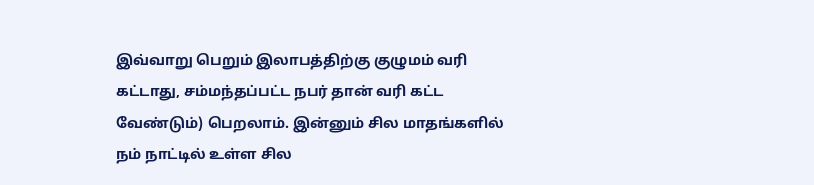இவ்வாறு பெறும் இலாபத்திற்கு குழுமம் வரி கட்டாது, சம்மந்தப்பட்ட நபர் தான் வரி கட்ட வேண்டும்) பெறலாம். இன்னும் சில மாதங்களில் நம் நாட்டில் உள்ள சில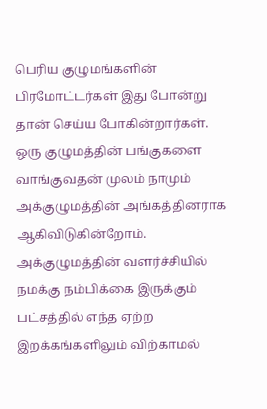பெரிய குழுமங்களின் பிரமோட்டர்கள் இது போன்று தான் செய்ய போகின்றார்கள். ஒரு குழுமத்தின் பங்குகளை வாங்குவதன் முலம் நாமும் அக்குழுமத்தின் அங்கத்தினராக ஆகிவிடுகின்றோம். அக்குழுமத்தின் வளர்ச்சியில் நமக்கு நம்பிக்கை இருக்கும் பட்சத்தில் எந்த ஏற்ற இறக்கங்களிலும் விற்காமல்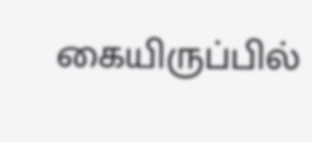கையிருப்பில்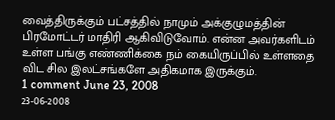வைத்திருக்கும் பட்சத்தில் நாமும் அக்குழுமத்தின் பிரமோட்டர் மாதிரி ஆகிவிடுவோம். என்ன அவர்களிடம் உள்ள பங்கு எண்ணிக்கை நம் கையிருப்பில் உள்ளதை விட சில இலட்சங்களே அதிகமாக இருக்கும்.
1 comment June 23, 2008
23-06-2008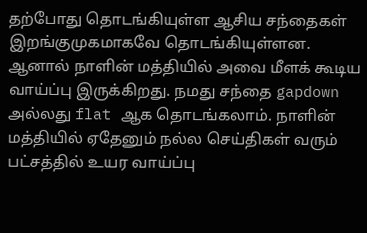தற்போது தொடங்கியுள்ள ஆசிய சந்தைகள் இறங்குமுகமாகவே தொடங்கியுள்ளன. ஆனால் நாளின் மத்தியில் அவை மீளக் கூடிய வாய்ப்பு இருக்கிறது. நமது சந்தை gapdown அல்லது flat ஆக தொடங்கலாம். நாளின் மத்தியில் ஏதேனும் நல்ல செய்திகள் வரும் பட்சத்தில் உயர வாய்ப்பு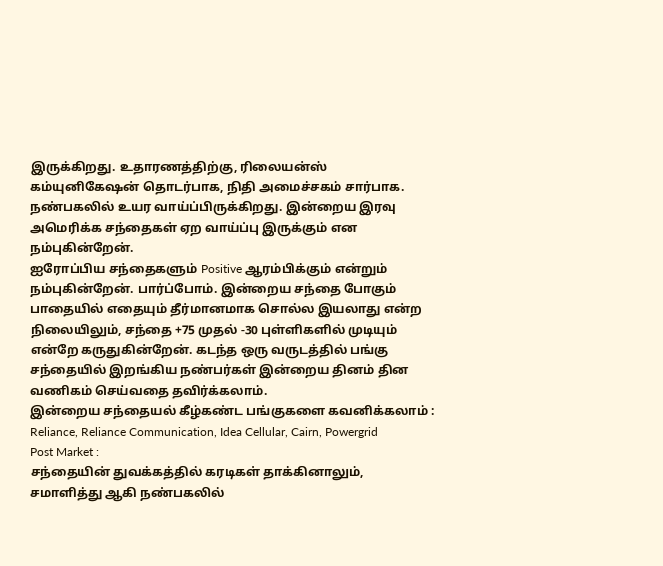இருக்கிறது. உதாரணத்திற்கு, ரிலையன்ஸ் கம்யுனிகேஷன் தொடர்பாக, நிதி அமைச்சகம் சார்பாக. நண்பகலில் உயர வாய்ப்பிருக்கிறது. இன்றைய இரவு அமெரிக்க சந்தைகள் ஏற வாய்ப்பு இருக்கும் என நம்புகின்றேன்.
ஐரோப்பிய சந்தைகளும் Positive ஆரம்பிக்கும் என்றும் நம்புகின்றேன். பார்ப்போம். இன்றைய சந்தை போகும் பாதையில் எதையும் தீர்மானமாக சொல்ல இயலாது என்ற நிலையிலும், சந்தை +75 முதல் -30 புள்ளிகளில் முடியும் என்றே கருதுகின்றேன். கடந்த ஒரு வருடத்தில் பங்கு சந்தையில் இறங்கிய நண்பர்கள் இன்றைய தினம் தின வணிகம் செய்வதை தவிர்க்கலாம்.
இன்றைய சந்தையல் கீழ்கண்ட பங்குகளை கவனிக்கலாம் :
Reliance, Reliance Communication, Idea Cellular, Cairn, Powergrid
Post Market :
சந்தையின் துவக்கத்தில் கரடிகள் தாக்கினாலும், சமாளித்து ஆகி நண்பகலில்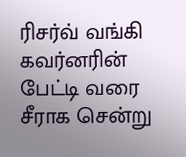ரிசர்வ் வங்கி கவர்னரின் பேட்டி வரை சீராக சென்று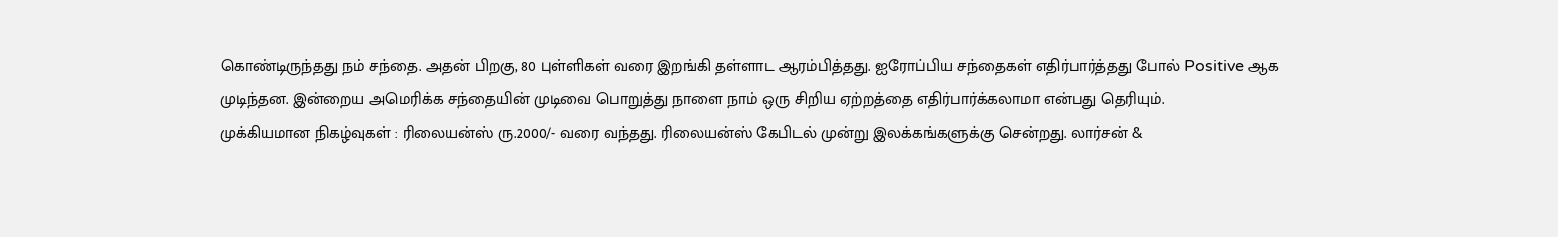கொண்டிருந்தது நம் சந்தை. அதன் பிறகு, 80 புள்ளிகள் வரை இறங்கி தள்ளாட ஆரம்பித்தது. ஐரோப்பிய சந்தைகள் எதிர்பார்த்தது போல் Positive ஆக முடிந்தன. இன்றைய அமெரிக்க சந்தையின் முடிவை பொறுத்து நாளை நாம் ஒரு சிறிய ஏற்றத்தை எதிர்பார்க்கலாமா என்பது தெரியும்.
முக்கியமான நிகழ்வுகள் : ரிலையன்ஸ் ரு.2000/- வரை வந்தது. ரிலையன்ஸ் கேபிடல் முன்று இலக்கங்களுக்கு சென்றது. லார்சன் &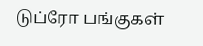டுப்ரோ பங்குகள்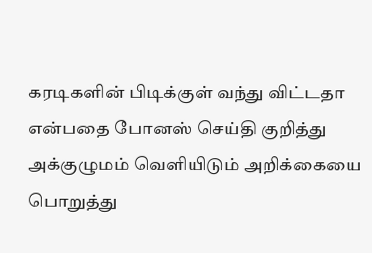கரடிகளின் பிடிக்குள் வந்து விட்டதா என்பதை போனஸ் செய்தி குறித்து அக்குழுமம் வெளியிடும் அறிக்கையை பொறுத்து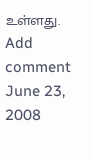உள்ளது.
Add comment June 23, 2008